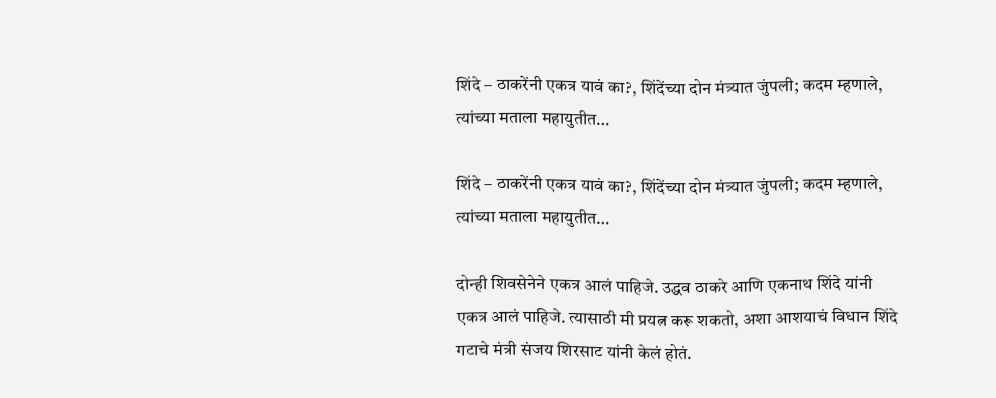शिंदे – ठाकरेंनी एकत्र यावं का?, शिंदेंच्या दोन मंत्र्यात जुंपली; कदम म्हणाले, त्यांच्या मताला महायुतीत…

शिंदे – ठाकरेंनी एकत्र यावं का?, शिंदेंच्या दोन मंत्र्यात जुंपली; कदम म्हणाले, त्यांच्या मताला महायुतीत…

दोन्ही शिवसेनेने एकत्र आलं पाहिजे. उद्धव ठाकरे आणि एकनाथ शिंदे यांनी एकत्र आलं पाहिजे. त्यासाठी मी प्रयत्न करू शकतो, अशा आशयाचं विधान शिंदे गटाचे मंत्री संजय शिरसाट यांनी केलं होतं.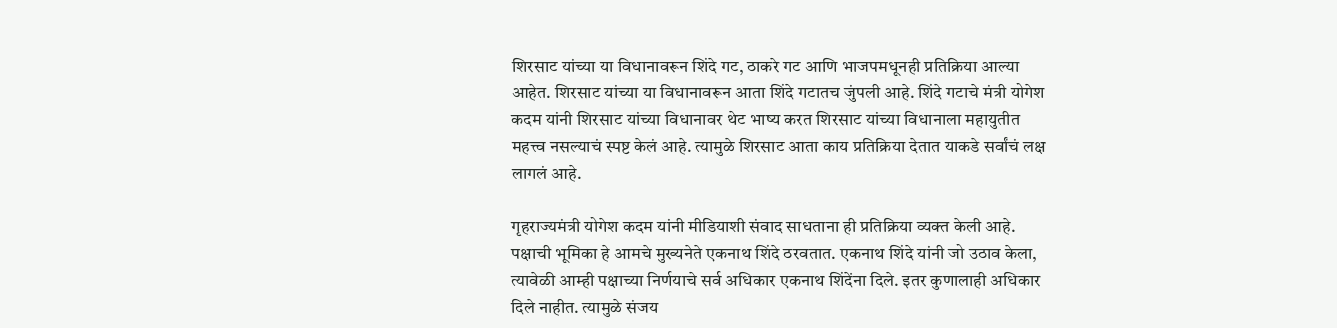शिरसाट यांच्या या विधानावरून शिंदे गट, ठाकरे गट आणि भाजपमधूनही प्रतिक्रिया आल्या आहेत. शिरसाट यांच्या या विधानावरून आता शिंदे गटातच जुंपली आहे. शिंदे गटाचे मंत्री योगेश कदम यांनी शिरसाट यांच्या विधानावर थेट भाष्य करत शिरसाट यांच्या विधानाला महायुतीत महत्त्व नसल्याचं स्पष्ट केलं आहे. त्यामुळे शिरसाट आता काय प्रतिक्रिया देतात याकडे सर्वांचं लक्ष लागलं आहे.

गृहराज्यमंत्री योगेश कदम यांनी मीडियाशी संवाद साधताना ही प्रतिक्रिया व्यक्त केली आहे. पक्षाची भूमिका हे आमचे मुख्यनेते एकनाथ शिंदे ठरवतात. एकनाथ शिंदे यांनी जो उठाव केला, त्यावेळी आम्ही पक्षाच्या निर्णयाचे सर्व अधिकार एकनाथ शिंदेंना दिले. इतर कुणालाही अधिकार दिले नाहीत. त्यामुळे संजय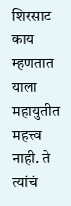शिरसाट काय म्हणतात याला महायुतीत महत्त्व नाही. ते त्यांचं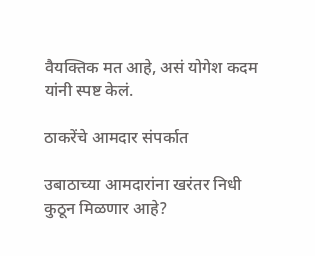वैयक्तिक मत आहे, असं योगेश कदम यांनी स्पष्ट केलं.

ठाकरेंचे आमदार संपर्कात

उबाठाच्या आमदारांना खरंतर निधी कुठून मिळणार आहे?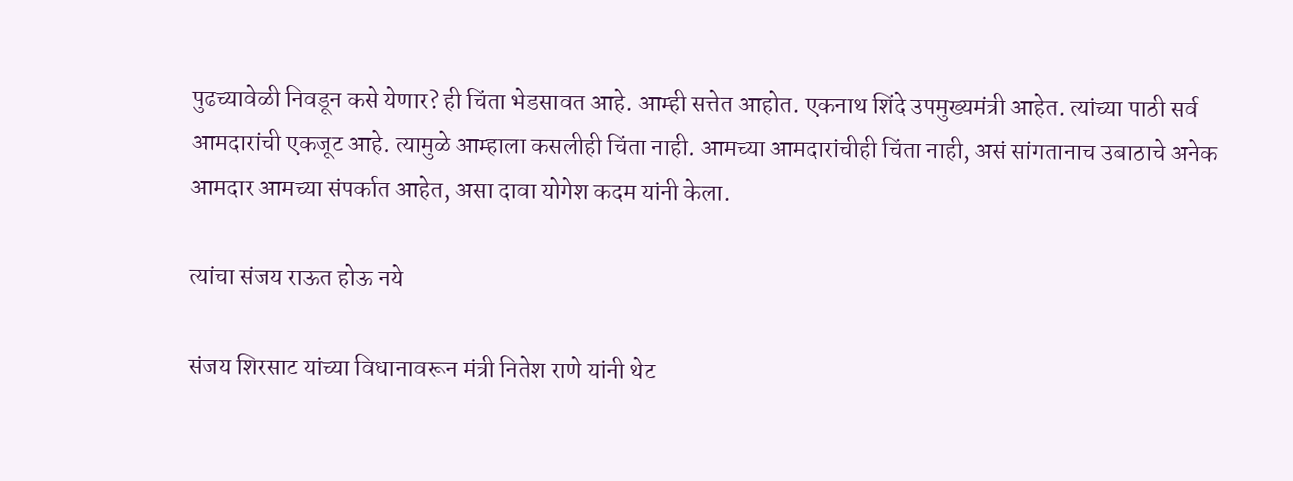पुढच्यावेळी निवडून कसे येणार? ही चिंता भेडसावत आहे. आम्ही सत्तेत आहोत. एकनाथ शिंदे उपमुख्यमंत्री आहेत. त्यांच्या पाठी सर्व आमदारांची एकजूट आहे. त्यामुळे आम्हाला कसलीही चिंता नाही. आमच्या आमदारांचीही चिंता नाही, असं सांगतानाच उबाठाचे अनेक आमदार आमच्या संपर्कात आहेत, असा दावा योगेश कदम यांनी केला.

त्यांचा संजय राऊत होऊ नये

संजय शिरसाट यांच्या विधानावरून मंत्री नितेश राणे यांनी थेट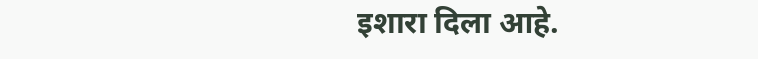इशारा दिला आहे.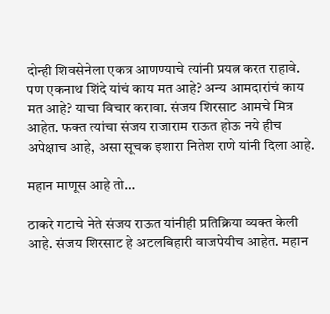दोन्ही शिवसेनेला एकत्र आणण्याचे त्यांनी प्रयत्न करत राहावे. पण एकनाथ शिंदे यांचं काय मत आहे? अन्य आमदारांचं काय मत आहे? याचा विचार करावा. संजय शिरसाट आमचे मित्र आहेत. फक्त त्यांचा संजय राजाराम राऊत होऊ नये हीच अपेक्षाच आहे, असा सूचक इशारा नितेश राणे यांनी दिला आहे.

महान माणूस आहे तो…

ठाकरे गटाचे नेते संजय राऊत यांनीही प्रतिक्रिया व्यक्त केली आहे. संजय शिरसाट हे अटलबिहारी वाजपेयीच आहेत. महान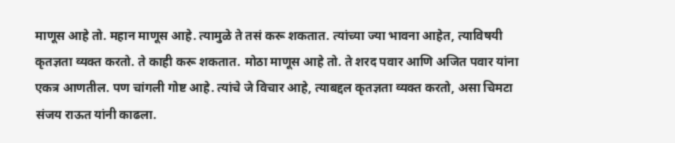माणूस आहे तो. महान माणूस आहे. त्यामुळे ते तसं करू शकतात. त्यांच्या ज्या भावना आहेत, त्याविषयी कृतज्ञता व्यक्त करतो. ते काही करू शकतात. मोठा माणूस आहे तो. ते शरद पवार आणि अजित पवार यांना एकत्र आणतील. पण चांगली गोष्ट आहे. त्यांचे जे विचार आहे, त्याबद्दल कृतज्ञता व्यक्त करतो, असा चिमटा संजय राऊत यांनी काढला.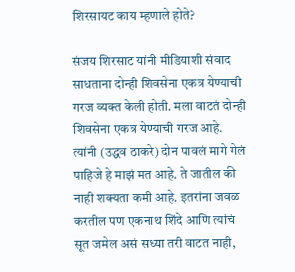शिरसायट काय म्हणाले होते?

संजय शिरसाट यांनी मीडियाशी संवाद साधताना दोन्ही शिवसेना एकत्र येण्याची गरज व्यक्त केली होती. मला वाटतं दोन्ही शिवसेना एकत्र येण्याची गरज आहे. त्यांनी (उद्धव ठाकरे) दोन पावलं मागे गेलं पाहिजे हे माझं मत आहे. ते जातील की नाही शक्यता कमी आहे. इतरांना जवळ करतील पण एकनाथ शिंदे आणि त्यांचं सूत जमेल असं सध्या तरी वाटत नाही,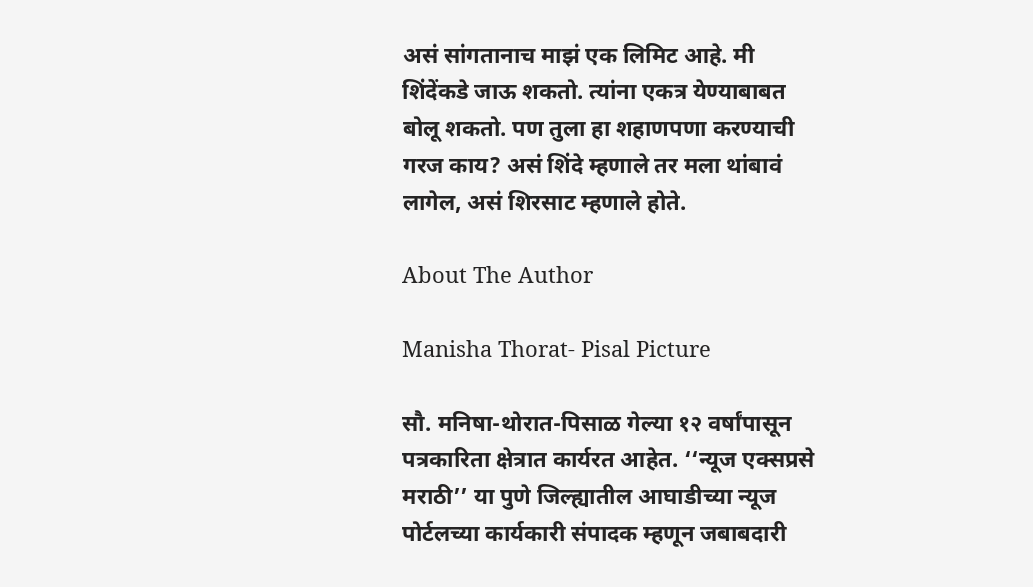असं सांगतानाच माझं एक लिमिट आहे. मी शिंदेंकडे जाऊ शकतो. त्यांना एकत्र येण्याबाबत बोलू शकतो. पण तुला हा शहाणपणा करण्याची गरज काय? असं शिंदे म्हणाले तर मला थांबावं लागेल, असं शिरसाट म्हणाले होते.

About The Author

Manisha Thorat- Pisal Picture

सौ. मनिषा-थोरात-पिसाळ गेल्या १२ वर्षांपासून पत्रकारिता क्षेत्रात कार्यरत आहेत. ‘‘न्यूज एक्सप्रसे मराठी’’ या पुणे जिल्ह्यातील आघाडीच्या न्यूज पोर्टलच्या कार्यकारी संपादक म्हणून जबाबदारी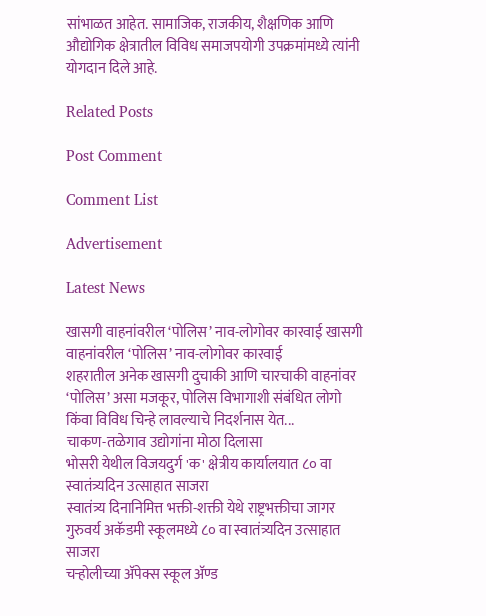सांभाळत आहेत. सामाजिक, राजकीय, शैक्षणिक आणि औद्योगिक क्षेत्रातील विविध समाजपयोगी उपक्रमांमध्ये त्यांनी योगदान दिले आहे.

Related Posts

Post Comment

Comment List

Advertisement

Latest News

खासगी वाहनांवरील ‘पोलिस’ नाव-लोगोवर कारवाई खासगी वाहनांवरील ‘पोलिस’ नाव-लोगोवर कारवाई
शहरातील अनेक खासगी दुचाकी आणि चारचाकी वाहनांवर ‘पोलिस’ असा मजकूर, पोलिस विभागाशी संबंधित लोगो किंवा विविध चिन्हे लावल्याचे निदर्शनास येत...
चाकण-तळेगाव उद्योगांना मोठा दिलासा
भोसरी येथील विजयदुर्ग 'क' क्षेत्रीय कार्यालयात ८० वा स्वातंत्र्यदिन उत्साहात साजरा
स्वातंत्र्य दिनानिमित्त भक्ती-शक्ती येथे राष्ट्रभक्तीचा जागर
गुरुवर्य अकॅडमी स्कूलमध्ये ८० वा स्वातंत्र्यदिन उत्साहात साजरा
चऱ्होलीच्या अ‍ॅपेक्स स्कूल अ‍ॅण्ड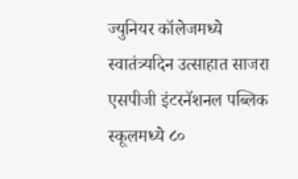ज्युनियर कॉलेजमध्ये स्वातंत्र्यदिन उत्साहात साजरा
एसपीजी इंटरनॅशनल पब्लिक स्कूलमध्ये ८०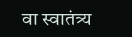वा स्वातंत्र्य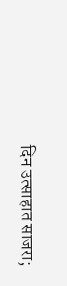दिन उत्साहात साजरा;